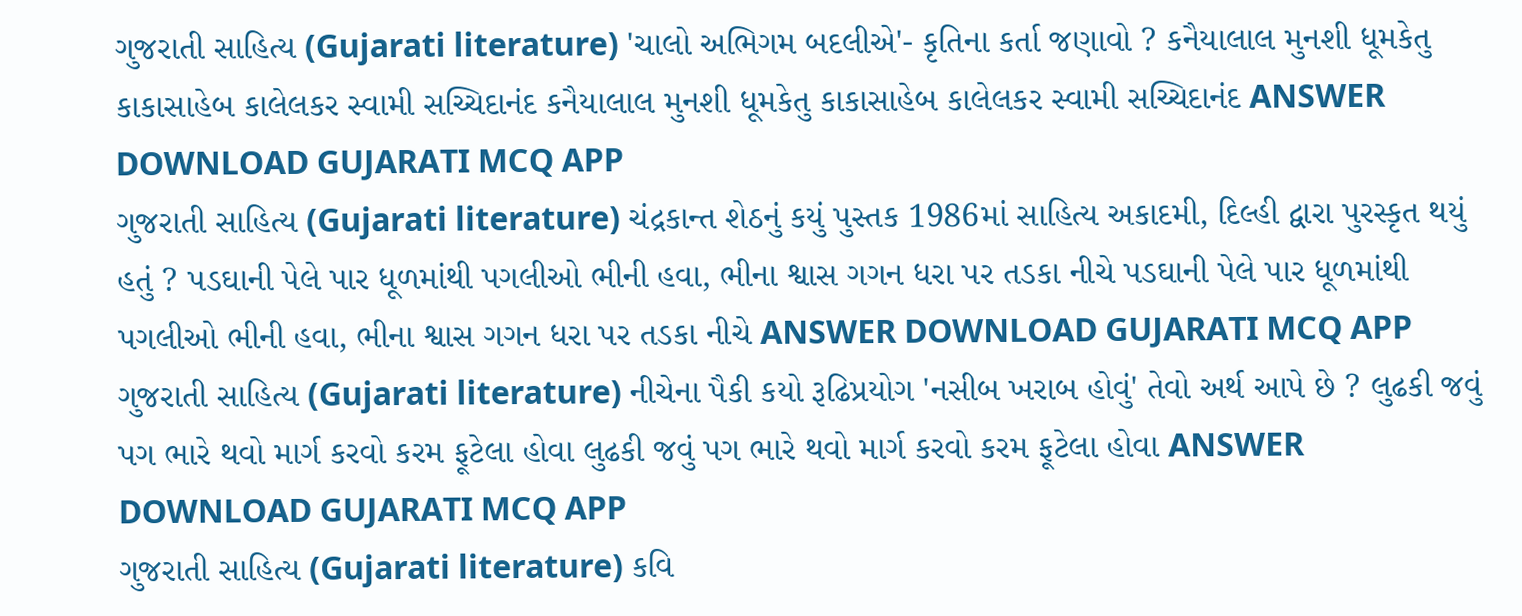ગુજરાતી સાહિત્ય (Gujarati literature) 'ચાલો અભિગમ બદલીએ'- કૃતિના કર્તા જણાવો ? કનૈયાલાલ મુનશી ધૂમકેતુ કાકાસાહેબ કાલેલકર સ્વામી સચ્ચિદાનંદ કનૈયાલાલ મુનશી ધૂમકેતુ કાકાસાહેબ કાલેલકર સ્વામી સચ્ચિદાનંદ ANSWER DOWNLOAD GUJARATI MCQ APP
ગુજરાતી સાહિત્ય (Gujarati literature) ચંદ્રકાન્ત શેઠનું કયું પુસ્તક 1986માં સાહિત્ય અકાદમી, દિલ્હી દ્વારા પુરસ્કૃત થયું હતું ? પડઘાની પેલે પાર ધૂળમાંથી પગલીઓ ભીની હવા, ભીના શ્વાસ ગગન ધરા પર તડકા નીચે પડઘાની પેલે પાર ધૂળમાંથી પગલીઓ ભીની હવા, ભીના શ્વાસ ગગન ધરા પર તડકા નીચે ANSWER DOWNLOAD GUJARATI MCQ APP
ગુજરાતી સાહિત્ય (Gujarati literature) નીચેના પૈકી કયો રૂઢિપ્રયોગ 'નસીબ ખરાબ હોવું' તેવો અર્થ આપે છે ? લુઢકી જવું પગ ભારે થવો માર્ગ કરવો કરમ ફૂટેલા હોવા લુઢકી જવું પગ ભારે થવો માર્ગ કરવો કરમ ફૂટેલા હોવા ANSWER DOWNLOAD GUJARATI MCQ APP
ગુજરાતી સાહિત્ય (Gujarati literature) કવિ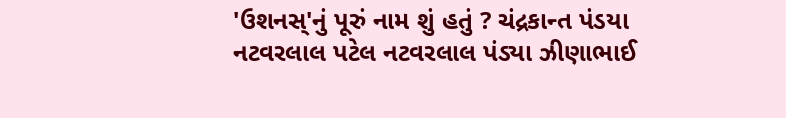'ઉશનસ્'નું પૂરું નામ શું હતું ? ચંદ્રકાન્ત પંડયા નટવરલાલ પટેલ નટવરલાલ પંડ્યા ઝીણાભાઈ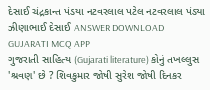દેસાઈ ચંદ્રકાન્ત પંડયા નટવરલાલ પટેલ નટવરલાલ પંડ્યા ઝીણાભાઈ દેસાઈ ANSWER DOWNLOAD GUJARATI MCQ APP
ગુજરાતી સાહિત્ય (Gujarati literature) કોનું તખલ્લુસ 'શ્રવણ' છે ? શિવકુમાર જોષી સુરેશ જોષી દિનકર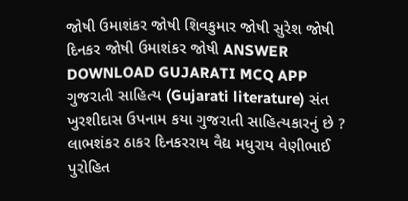જોષી ઉમાશંકર જોષી શિવકુમાર જોષી સુરેશ જોષી દિનકર જોષી ઉમાશંકર જોષી ANSWER DOWNLOAD GUJARATI MCQ APP
ગુજરાતી સાહિત્ય (Gujarati literature) સંત ખુરશીદાસ ઉપનામ કયા ગુજરાતી સાહિત્યકારનું છે ? લાભશંકર ઠાકર દિનકરરાય વૈદ્ય મધુરાય વેણીભાઈ પુરોહિત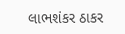લાભશંકર ઠાકર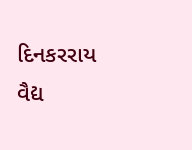દિનકરરાય વૈદ્ય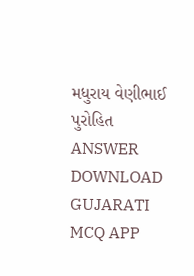મધુરાય વેણીભાઈ પુરોહિત ANSWER DOWNLOAD GUJARATI MCQ APP